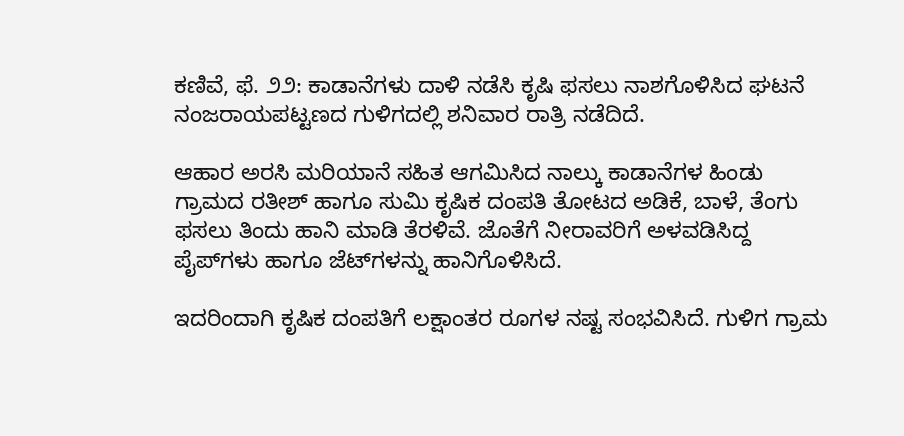ಕಣಿವೆ, ಫೆ. ೨೨: ಕಾಡಾನೆಗಳು ದಾಳಿ ನಡೆಸಿ ಕೃಷಿ ಫಸಲು ನಾಶಗೊಳಿಸಿದ ಘಟನೆ ನಂಜರಾಯಪಟ್ಟಣದ ಗುಳಿಗದಲ್ಲಿ ಶನಿವಾರ ರಾತ್ರಿ ನಡೆದಿದೆ.

ಆಹಾರ ಅರಸಿ ಮರಿಯಾನೆ ಸಹಿತ ಆಗಮಿಸಿದ ನಾಲ್ಕು ಕಾಡಾನೆಗಳ ಹಿಂಡು ಗ್ರಾಮದ ರತೀಶ್ ಹಾಗೂ ಸುಮಿ ಕೃಷಿಕ ದಂಪತಿ ತೋಟದ ಅಡಿಕೆ, ಬಾಳೆ, ತೆಂಗು ಫಸಲು ತಿಂದು ಹಾನಿ ಮಾಡಿ ತೆರಳಿವೆ. ಜೊತೆಗೆ ನೀರಾವರಿಗೆ ಅಳವಡಿಸಿದ್ದ ಪೈಪ್‌ಗಳು ಹಾಗೂ ಜೆಟ್‌ಗಳನ್ನು ಹಾನಿಗೊಳಿಸಿದೆ.

ಇದರಿಂದಾಗಿ ಕೃಷಿಕ ದಂಪತಿಗೆ ಲಕ್ಷಾಂತರ ರೂಗಳ ನಷ್ಟ ಸಂಭವಿಸಿದೆ. ಗುಳಿಗ ಗ್ರಾಮ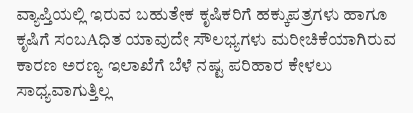ವ್ಯಾಪ್ತಿಯಲ್ಲಿ ಇರುವ ಬಹುತೇಕ ಕೃಷಿಕರಿಗೆ ಹಕ್ಕುಪತ್ರಗಳು ಹಾಗೂ ಕೃಷಿಗೆ ಸಂಬAಧಿತ ಯಾವುದೇ ಸೌಲಭ್ಯಗಳು ಮರೀಚಿಕೆಯಾಗಿರುವ ಕಾರಣ ಅರಣ್ಯ ಇಲಾಖೆಗೆ ಬೆಳೆ ನಷ್ಟ ಪರಿಹಾರ ಕೇಳಲು ಸಾಧ್ಯವಾಗುತ್ತಿಲ್ಲ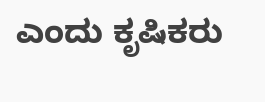ಎಂದು ಕೃಷಿಕರು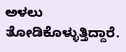ಅಳಲು ತೋಡಿಕೊಳ್ಳುತ್ತಿದ್ದಾರೆ.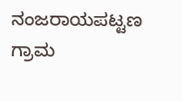ನಂಜರಾಯಪಟ್ಟಣ ಗ್ರಾಮ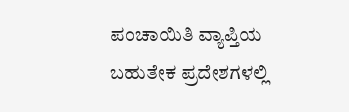ಪಂಚಾಯಿತಿ ವ್ಯಾಪ್ತಿಯ ಬಹುತೇಕ ಪ್ರದೇಶಗಳಲ್ಲಿ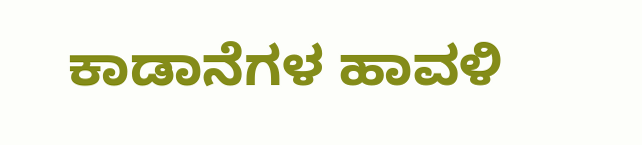ಕಾಡಾನೆಗಳ ಹಾವಳಿ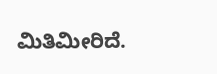ಮಿತಿಮೀರಿದೆ.